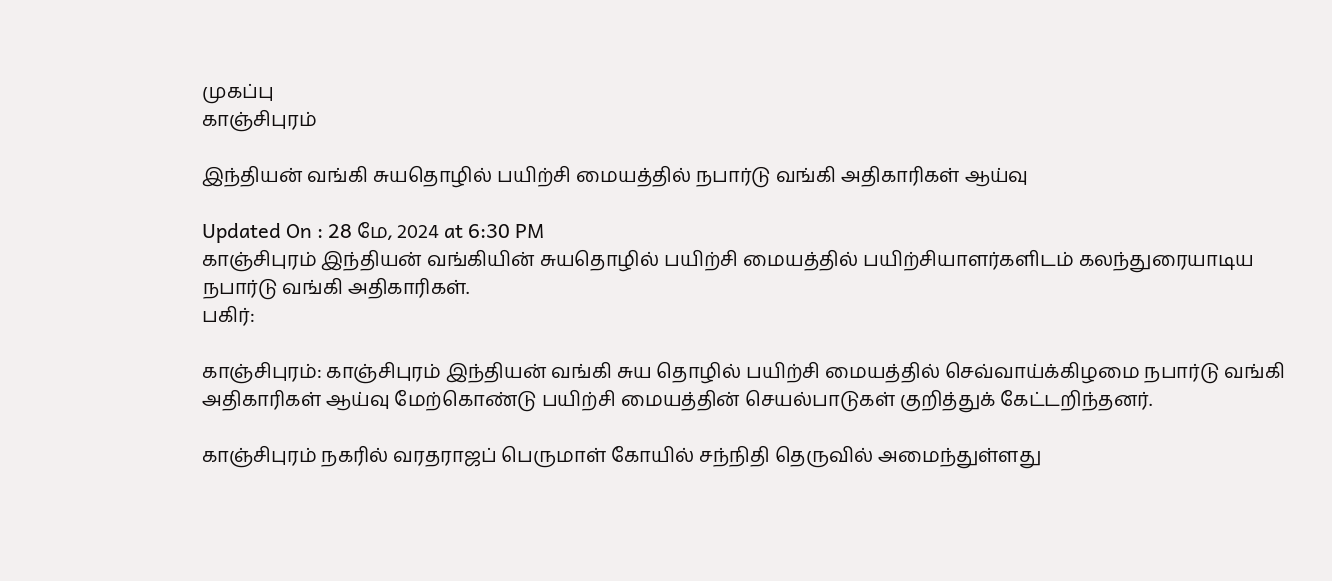முகப்பு
காஞ்சிபுரம்

இந்தியன் வங்கி சுயதொழில் பயிற்சி மையத்தில் நபார்டு வங்கி அதிகாரிகள் ஆய்வு

Updated On : 28 மே, 2024 at 6:30 PM
காஞ்சிபுரம் இந்தியன் வங்கியின் சுயதொழில் பயிற்சி மையத்தில் பயிற்சியாளர்களிடம் கலந்துரையாடிய நபார்டு வங்கி அதிகாரிகள்.
பகிர்:

காஞ்சிபுரம்: காஞ்சிபுரம் இந்தியன் வங்கி சுய தொழில் பயிற்சி மையத்தில் செவ்வாய்க்கிழமை நபார்டு வங்கி அதிகாரிகள் ஆய்வு மேற்கொண்டு பயிற்சி மையத்தின் செயல்பாடுகள் குறித்துக் கேட்டறிந்தனர்.

காஞ்சிபுரம் நகரில் வரதராஜப் பெருமாள் கோயில் சந்நிதி தெருவில் அமைந்துள்ளது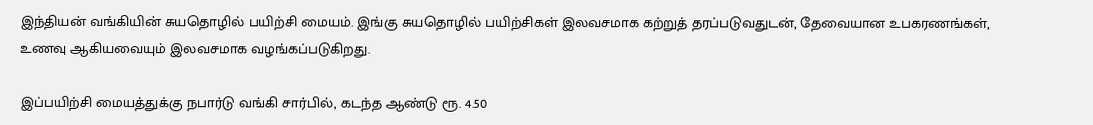இந்தியன் வங்கியின் சுயதொழில் பயிற்சி மையம். இங்கு சுயதொழில் பயிற்சிகள் இலவசமாக கற்றுத் தரப்படுவதுடன், தேவையான உபகரணங்கள், உணவு ஆகியவையும் இலவசமாக வழங்கப்படுகிறது.

இப்பயிற்சி மையத்துக்கு நபார்டு வங்கி சார்பில், கடந்த ஆண்டு ரூ. 4.50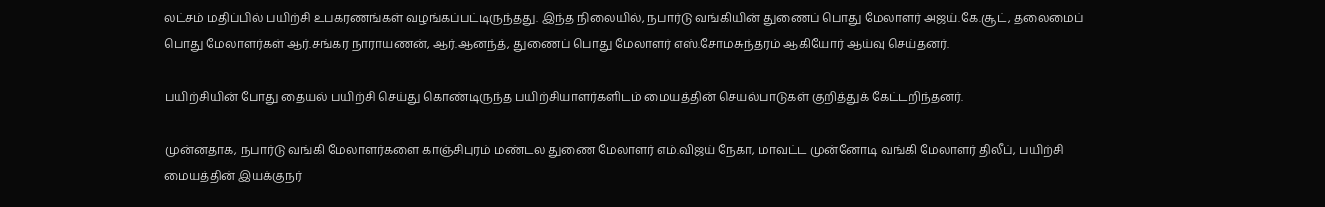லட்சம் மதிப்பில் பயிற்சி உபகரணங்கள் வழங்கப்பட்டிருந்தது. இந்த நிலையில், நபார்டு வங்கியின் துணைப் பொது மேலாளர் அஜய்.கே.சூட், தலைமைப் பொது மேலாளர்கள் ஆர்.சங்கர நாராயணன், ஆர்.ஆனந்த், துணைப் பொது மேலாளர் எஸ்.சோமசுந்தரம் ஆகியோர் ஆய்வு செய்தனர்.

பயிற்சியின் போது தையல் பயிற்சி செய்து கொண்டிருந்த பயிற்சியாளர்களிடம் மையத்தின் செயல்பாடுகள் குறித்துக் கேட்டறிந்தனர்.

முன்னதாக, நபார்டு வங்கி மேலாளர்களை காஞ்சிபுரம் மண்டல துணை மேலாளர் எம்.விஜய் நேகா, மாவட்ட முன்னோடி வங்கி மேலாளர் திலீப், பயிற்சி மையத்தின் இயக்குநர்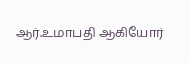ஆர்.உமாபதி ஆகியோர்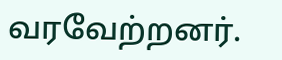வரவேற்றனர்.